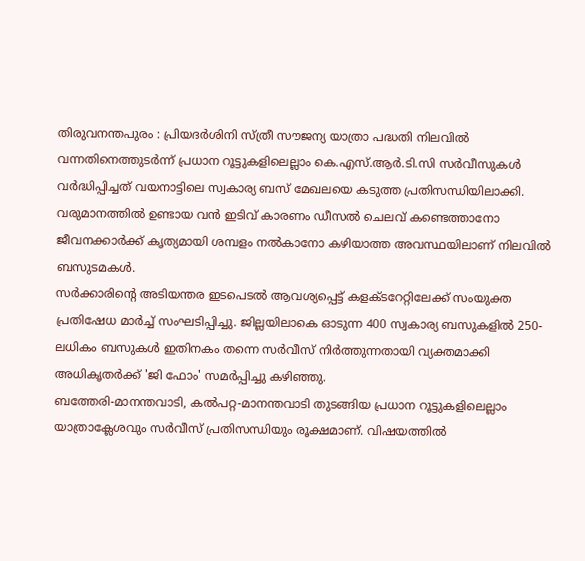തിരുവനന്തപുരം : പ്രിയദർശിനി സ്ത്രീ സൗജന്യ യാത്രാ പദ്ധതി നിലവിൽ വന്നതിനെത്തുടർന്ന് പ്രധാന റൂട്ടുകളിലെല്ലാം കെ.എസ്.ആർ.ടി.സി സർവീസുകൾ വർദ്ധിപ്പിച്ചത് വയനാട്ടിലെ സ്വകാര്യ ബസ് മേഖലയെ കടുത്ത പ്രതിസന്ധിയിലാക്കി. വരുമാനത്തിൽ ഉണ്ടായ വൻ ഇടിവ് കാരണം ഡീസൽ ചെലവ് കണ്ടെത്താനോ ജീവനക്കാർക്ക് കൃത്യമായി ശമ്പളം നൽകാനോ കഴിയാത്ത അവസ്ഥയിലാണ് നിലവിൽ ബസുടമകൾ.
സർക്കാരിന്റെ അടിയന്തര ഇടപെടൽ ആവശ്യപ്പെട്ട് കളക്ടറേറ്റിലേക്ക് സംയുക്ത പ്രതിഷേധ മാർച്ച് സംഘടിപ്പിച്ചു. ജില്ലയിലാകെ ഓടുന്ന 400 സ്വകാര്യ ബസുകളിൽ 250-ലധികം ബസുകൾ ഇതിനകം തന്നെ സർവീസ് നിർത്തുന്നതായി വ്യക്തമാക്കി അധികൃതർക്ക് 'ജി ഫോം' സമർപ്പിച്ചു കഴിഞ്ഞു.
ബത്തേരി-മാനന്തവാടി, കൽപറ്റ-മാനന്തവാടി തുടങ്ങിയ പ്രധാന റൂട്ടുകളിലെല്ലാം യാത്രാക്ലേശവും സർവീസ് പ്രതിസന്ധിയും രൂക്ഷമാണ്. വിഷയത്തിൽ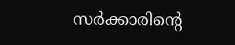സർക്കാരിന്റെ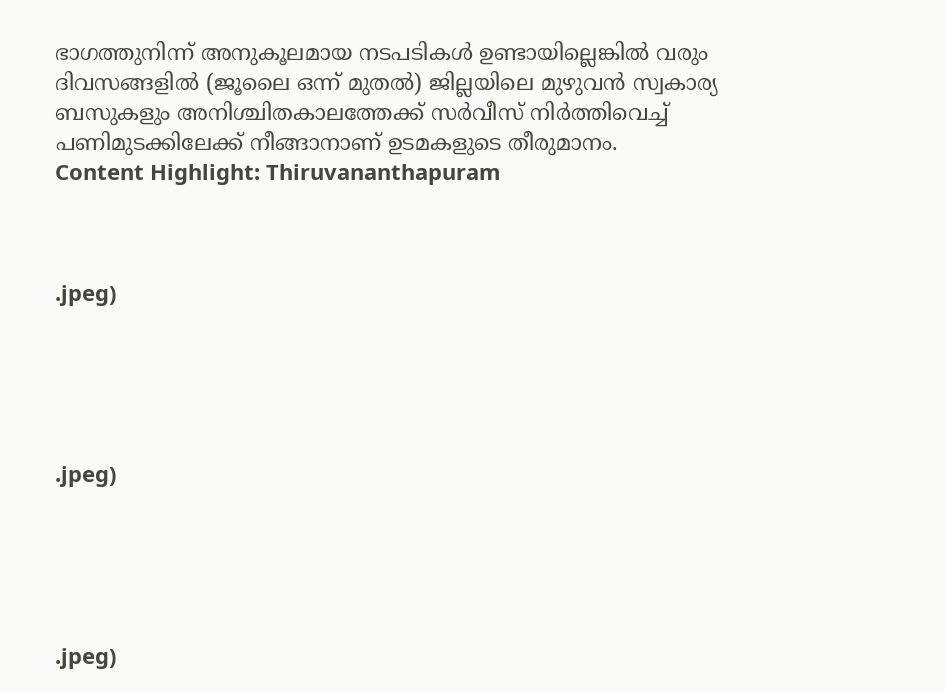ഭാഗത്തുനിന്ന് അനുകൂലമായ നടപടികൾ ഉണ്ടായില്ലെങ്കിൽ വരും ദിവസങ്ങളിൽ (ജൂലൈ ഒന്ന് മുതൽ) ജില്ലയിലെ മുഴുവൻ സ്വകാര്യ ബസുകളും അനിശ്ചിതകാലത്തേക്ക് സർവീസ് നിർത്തിവെച്ച് പണിമുടക്കിലേക്ക് നീങ്ങാനാണ് ഉടമകളുടെ തീരുമാനം.
Content Highlight: Thiruvananthapuram



.jpeg)





.jpeg)





.jpeg)